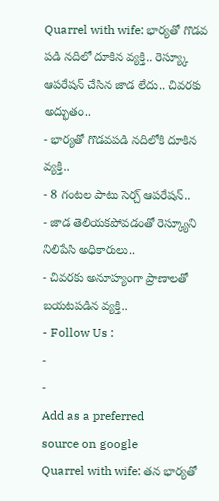Quarrel with wife: భార్యతో గొడవ పడి నదిలో దూకిన వ్యక్తి.. రెస్య్కూ ఆపరేషన్ చేసిన జాడ లేదు.. చివరకు అద్భుతం..
- భార్యతో గొడవపడి నదిలోకి దూకిన వ్యక్తి..
- 8 గంటల పాటు సెర్చ్ ఆపరేషన్..
- జాడ తెలియకపోవడంతో రెస్క్యూని నిలిపేసి అధికారులు..
- చివరకు అనూహ్యంగా ప్రాణాలతో బయటపడిన వ్యక్తి..
- Follow Us :
-
-
Add as a preferred
source on google
Quarrel with wife: తన భార్యతో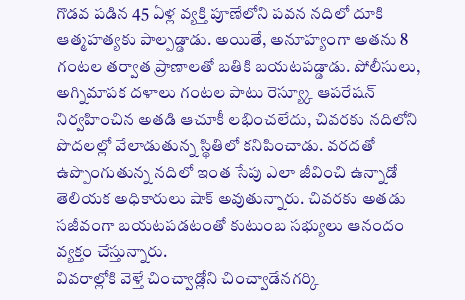గొడవ పడిన 45 ఏళ్ల వ్యక్తి పూణేలోని పవన నదిలో దూకి ఆత్మహత్యకు పాల్పడ్డాడు. అయితే, అనూహ్యంగా అతను 8 గంటల తర్వాత ప్రాణాలతో బతికి బయటపడ్డాడు. పోలీసులు, అగ్నిమాపక దళాలు గంటల పాటు రెస్య్కూ ఆపరేషన్ నిర్వహించిన అతడి ఆచూకీ లభించలేదు, చివరకు నదిలోని పొదలల్లో వేలాడుతున్న స్థితిలో కనిపించాడు. వరదతో ఉప్పొంగుతున్న నదిలో ఇంత సేపు ఎలా జీవించి ఉన్నాడో తెలియక అధికారులు షాక్ అవుతున్నారు. చివరకు అతడు సజీవంగా బయటపడటంతో కుటుంబ సభ్యులు ఆనందం వ్యక్తం చేస్తున్నారు.
వివరాల్లోకి వెళ్తే చించ్వాడ్లోని చించ్వాడేనగర్కి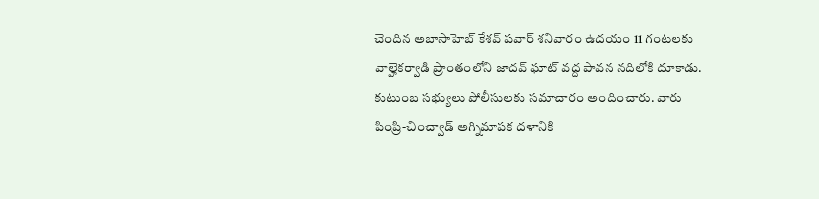చెందిన అబాసాహెబ్ కేశవ్ పవార్ శనివారం ఉదయం 11 గంటలకు వాల్హెకర్వాడి ప్రాంతంలోని జాదవ్ ఘాట్ వద్ద పావన నదిలోకి దూకాడు. కుటుంబ సభ్యులు పోలీసులకు సమాచారం అందించారు. వారు పింప్రి-చించ్వాడ్ అగ్నిమాపక దళానికి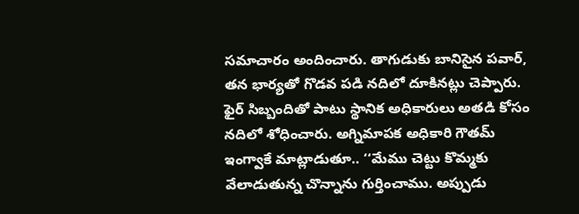సమాచారం అందించారు. తాగుడుకు బానిసైన పవార్, తన భార్యతో గొడవ పడి నదిలో దూకినట్లు చెప్పారు. ఫైర్ సిబ్బందితో పాటు స్థానిక అధికారులు అతడి కోసం నదిలో శోధించారు. అగ్నిమాపక అధికారి గౌతమ్ ఇంగ్వాకే మాట్లాడుతూ.. ‘‘మేము చెట్టు కొమ్మకు వేలాడుతున్న చొన్నాను గుర్తించాము. అప్పుడు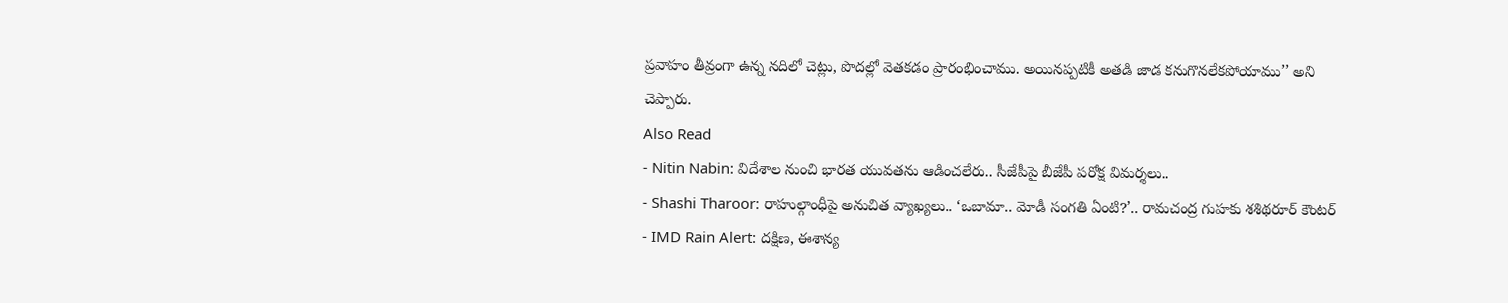ప్రవాహం తీవ్రంగా ఉన్న నదిలో చెట్లు, పొదల్లో వెతకడం ప్రారంభించాము. అయినప్పటికీ అతడి జాడ కనుగొనలేకపోయాము’’ అని చెప్పారు.
Also Read
- Nitin Nabin: విదేశాల నుంచి భారత యువతను ఆడించలేరు.. సీజేపీపై బీజేపీ పరోక్ష విమర్శలు..
- Shashi Tharoor: రాహుల్గాంధీపై అనుచిత వ్యాఖ్యలు.. ‘ఒబామా.. మోడీ సంగతి ఏంటి?’.. రామచంద్ర గుహకు శశిథరూర్ కౌంటర్
- IMD Rain Alert: దక్షిణ, ఈశాన్య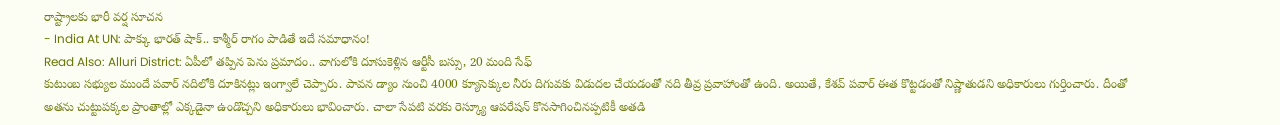రాష్ట్రాలకు భారీ వర్ష సూచన
- India At UN: పాక్కు భారత్ షాక్.. కాశ్మీర్ రాగం పాడితే ఇదే సమాధానం!
Read Also: Alluri District: ఏపీలో తప్పిన పెను ప్రమాదం.. వాగులోకి దూసుకెళ్లిన ఆర్టీసీ బస్సు, 20 మంది సేఫ్
కుటుంబ సభ్యుల ముందే పవార్ నదిలోకి దూకినట్లు ఇంగ్వాలే చెప్పారు. పావన డ్యాం నుంచి 4000 క్యూసెక్కుల నీరు దిగువకు విడుదల చేయడంతో నది తీవ్ర ప్రవాహాంతో ఉంది. అయితే, కేశవ్ పవార్ ఈత కొట్టడంతో నిష్ణాతుడని అధికారులు గుర్తించారు. దీంతో అతను చుట్టుపక్కల ప్రాంతాల్లో ఎక్కడైనా ఉండొచ్చని అధికారులు భావించారు. చాలా సేపటి వరకు రెస్క్యూ ఆపరేషన్ కొనసాగించినప్పటికీ అతడి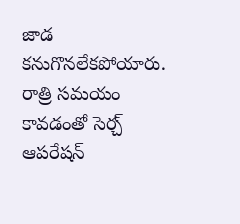జాడ కనుగొనలేకపోయారు. రాత్రి సమయం కావడంతో సెర్చ్ ఆపరేషన్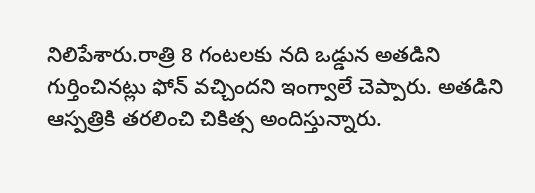నిలిపేశారు.రాత్రి 8 గంటలకు నది ఒడ్డున అతడిని గుర్తించినట్లు ఫోన్ వచ్చిందని ఇంగ్వాలే చెప్పారు. అతడిని ఆస్పత్రికి తరలించి చికిత్స అందిస్తున్నారు.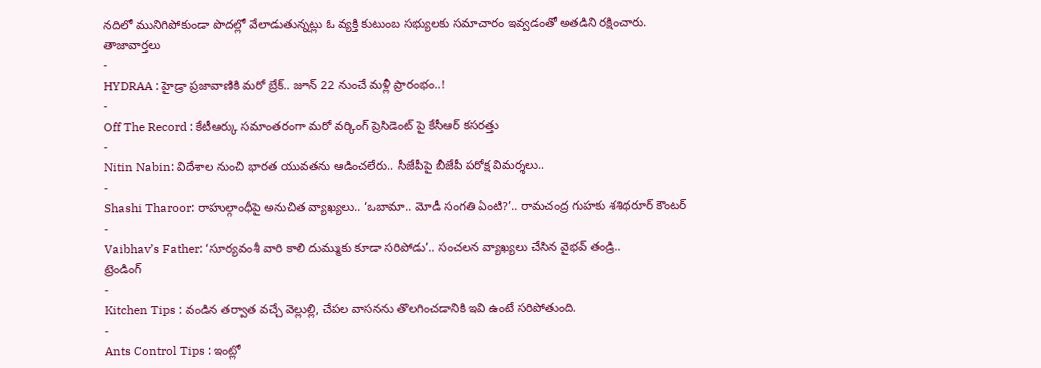నదిలో మునిగిపోకుండా పొదల్లో వేలాడుతున్నట్లు ఓ వ్యక్తి కుటుంబ సభ్యులకు సమాచారం ఇవ్వడంతో అతడిని రక్షించారు.
తాజావార్తలు
-
HYDRAA : హైడ్రా ప్రజావాణికి మరో బ్రేక్.. జూన్ 22 నుంచే మళ్లీ ప్రారంభం..!
-
Off The Record : కేటీఆర్కు సమాంతరంగా మరో వర్కింగ్ ప్రెసిడెంట్ పై కేసీఆర్ కసరత్తు
-
Nitin Nabin: విదేశాల నుంచి భారత యువతను ఆడించలేరు.. సీజేపీపై బీజేపీ పరోక్ష విమర్శలు..
-
Shashi Tharoor: రాహుల్గాంధీపై అనుచిత వ్యాఖ్యలు.. ‘ఒబామా.. మోడీ సంగతి ఏంటి?’.. రామచంద్ర గుహకు శశిథరూర్ కౌంటర్
-
Vaibhav’s Father: ‘సూర్యవంశీ వారి కాలి దుమ్ముకు కూడా సరిపోడు’.. సంచలన వ్యాఖ్యలు చేసిన వైభవ్ తండ్రి..
ట్రెండింగ్
-
Kitchen Tips : వండిన తర్వాత వచ్చే వెల్లుల్లి, చేపల వాసనను తొలగించడానికి ఇవి ఉంటే సరిపోతుంది.
-
Ants Control Tips : ఇంట్లో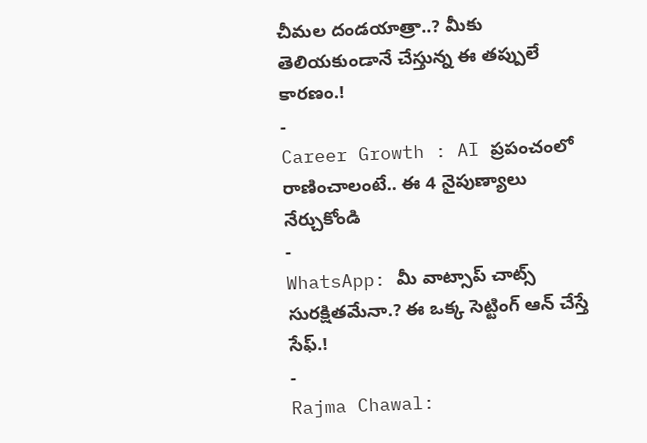చీమల దండయాత్రా..? మీకు తెలియకుండానే చేస్తున్న ఈ తప్పులే కారణం.!
-
Career Growth : AI ప్రపంచంలో రాణించాలంటే.. ఈ 4 నైపుణ్యాలు నేర్చుకోండి
-
WhatsApp: మీ వాట్సాప్ చాట్స్ సురక్షితమేనా.? ఈ ఒక్క సెట్టింగ్ ఆన్ చేస్తే సేఫ్.!
-
Rajma Chawal: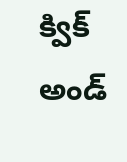క్విక్ అండ్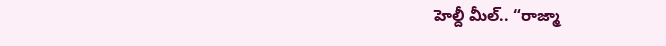హెల్దీ మీల్.. “రాజ్మా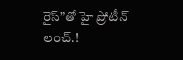రైస్”తో హై ప్రోటీన్ లంచ్.!